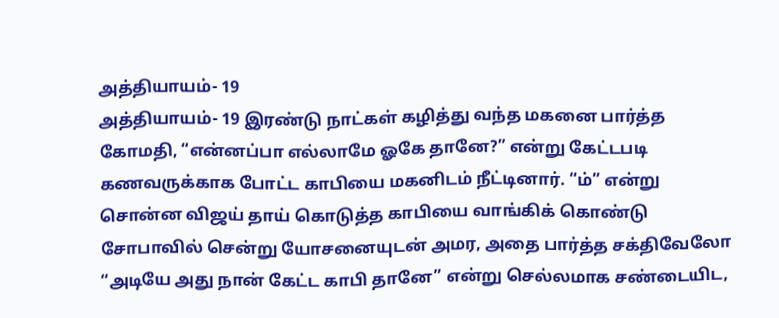அத்தியாயம்- 19
அத்தியாயம்- 19 இரண்டு நாட்கள் கழித்து வந்த மகனை பார்த்த கோமதி, “என்னப்பா எல்லாமே ஓகே தானே?” என்று கேட்டபடி கணவருக்காக போட்ட காபியை மகனிடம் நீட்டினார். “ம்” என்று சொன்ன விஜய் தாய் கொடுத்த காபியை வாங்கிக் கொண்டு சோபாவில் சென்று யோசனையுடன் அமர, அதை பார்த்த சக்திவேலோ “அடியே அது நான் கேட்ட காபி தானே” என்று செல்லமாக சண்டையிட,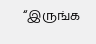“இருங்க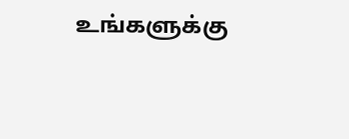உங்களுக்கு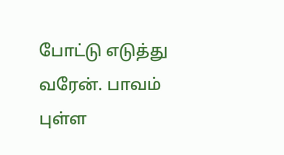போட்டு எடுத்து வரேன். பாவம் புள்ள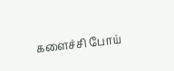களைச்சி போய்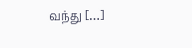வந்து […]